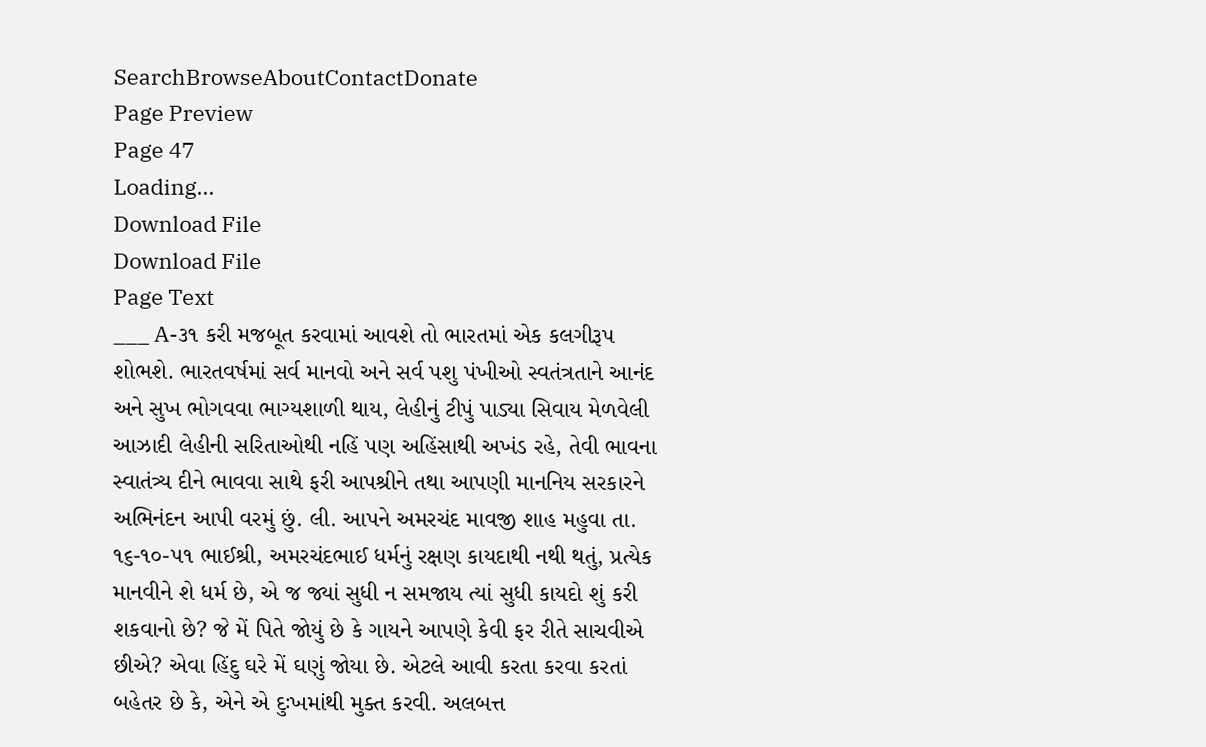SearchBrowseAboutContactDonate
Page Preview
Page 47
Loading...
Download File
Download File
Page Text
___ A-૩૧ કરી મજબૂત કરવામાં આવશે તો ભારતમાં એક કલગીરૂપ શોભશે. ભારતવર્ષમાં સર્વ માનવો અને સર્વ પશુ પંખીઓ સ્વતંત્રતાને આનંદ અને સુખ ભોગવવા ભાગ્યશાળી થાય, લેહીનું ટીપું પાડ્યા સિવાય મેળવેલી આઝાદી લેહીની સરિતાઓથી નહિં પણ અહિંસાથી અખંડ રહે, તેવી ભાવના સ્વાતંત્ર્ય દીને ભાવવા સાથે ફરી આપશ્રીને તથા આપણી માનનિય સરકારને અભિનંદન આપી વરમું છું. લી. આપને અમરચંદ માવજી શાહ મહુવા તા. ૧૬-૧૦-૫૧ ભાઈશ્રી, અમરચંદભાઈ ધર્મનું રક્ષણ કાયદાથી નથી થતું, પ્રત્યેક માનવીને શે ધર્મ છે, એ જ જ્યાં સુધી ન સમજાય ત્યાં સુધી કાયદો શું કરી શકવાનો છે? જે મેં પિતે જોયું છે કે ગાયને આપણે કેવી ફર રીતે સાચવીએ છીએ? એવા હિંદુ ઘરે મેં ઘણું જોયા છે. એટલે આવી કરતા કરવા કરતાં બહેતર છે કે, એને એ દુઃખમાંથી મુક્ત કરવી. અલબત્ત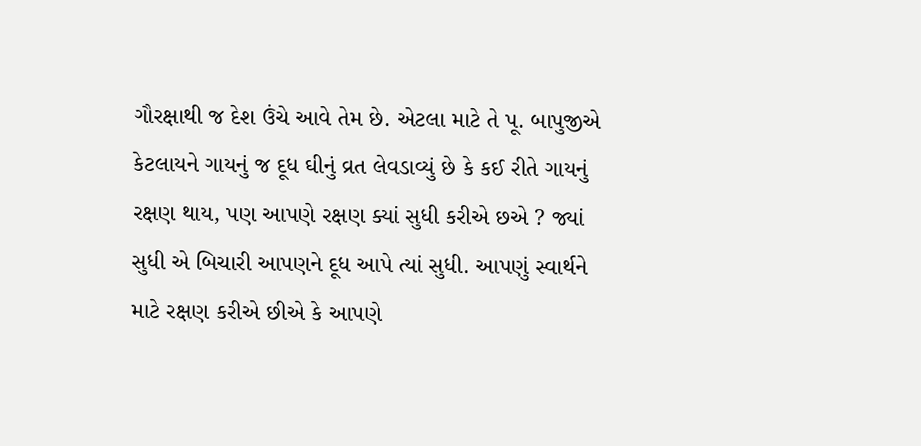ગૌરક્ષાથી જ દેશ ઉંચે આવે તેમ છે. એટલા માટે તે પૂ. બાપુજીએ કેટલાયને ગાયનું જ દૂધ ઘીનું વ્રત લેવડાવ્યું છે કે કઈ રીતે ગાયનું રક્ષણ થાય, પણ આપણે રક્ષણ ક્યાં સુધી કરીએ છએ ? જ્યાં સુધી એ બિચારી આપણને દૂધ આપે ત્યાં સુધી. આપણું સ્વાર્થને માટે રક્ષણ કરીએ છીએ કે આપણે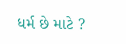ધર્મ છે માટે ?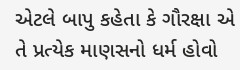એટલે બાપુ કહેતા કે ગૌરક્ષા એ તે પ્રત્યેક માણસનો ધર્મ હોવો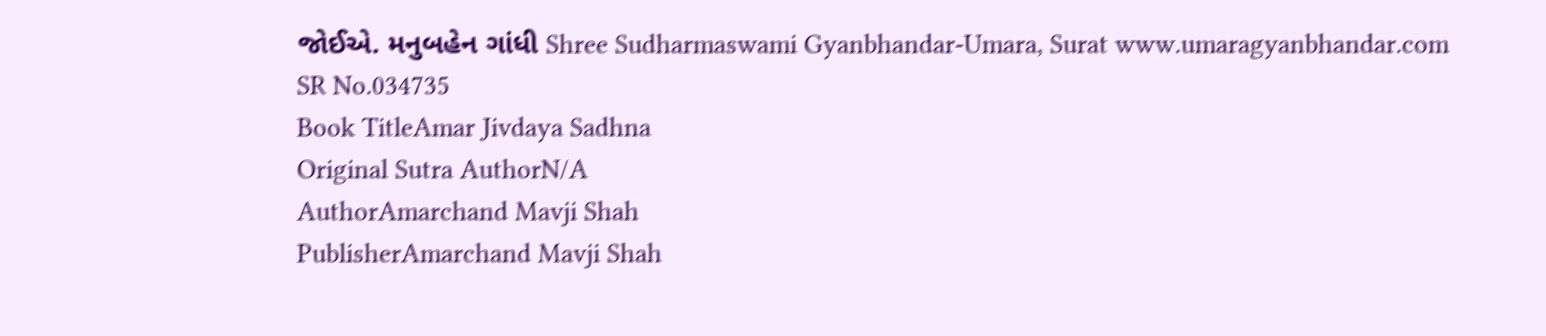જોઈએ. મનુબહેન ગાંધી Shree Sudharmaswami Gyanbhandar-Umara, Surat www.umaragyanbhandar.com
SR No.034735
Book TitleAmar Jivdaya Sadhna
Original Sutra AuthorN/A
AuthorAmarchand Mavji Shah
PublisherAmarchand Mavji Shah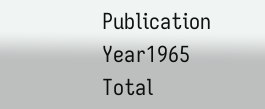Publication Year1965
Total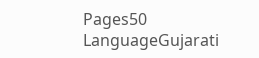Pages50
LanguageGujarati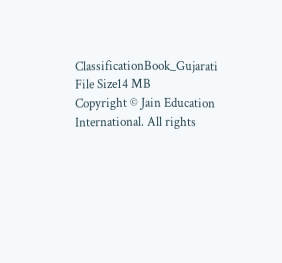ClassificationBook_Gujarati
File Size14 MB
Copyright © Jain Education International. All rights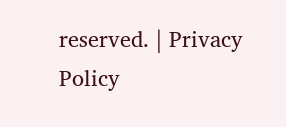reserved. | Privacy Policy